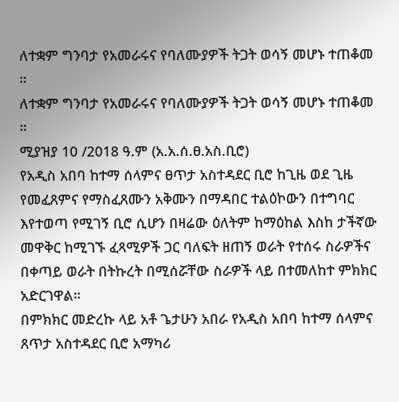ለተቋም ግንባታ የአመራሩና የባለሙያዎች ትጋት ወሳኝ መሆኑ ተጠቆመ ።
ለተቋም ግንባታ የአመራሩና የባለሙያዎች ትጋት ወሳኝ መሆኑ ተጠቆመ ።
ሚያዝያ 10 /2018 ዓ.ም (አ.አ.ሰ.ፀ.አስ.ቢሮ)
የአዲስ አበባ ከተማ ሰላምና ፀጥታ አስተዳደር ቢሮ ከጊዜ ወደ ጊዜ የመፈጸምና የማስፈጸሙን አቅሙን በማዳበር ተልዕኮውን በተግባር እየተወጣ የሚገኝ ቢሮ ሲሆን በዛሬው ዕለትም ከማዕከል እስከ ታችኛው መዋቅር ከሚገኙ ፈጻሚዎች ጋር ባለፍት ዘጠኝ ወራት የተሰሩ ስራዎችና በቀጣይ ወራት በትኩረት በሚሰሯቸው ስራዎች ላይ በተመለከተ ምክክር አድርገዋል።
በምክክር መድረኩ ላይ አቶ ጌታሁን አበራ የአዲስ አበባ ከተማ ሰላምና ጸጥታ አስተዳደር ቢሮ አማካሪ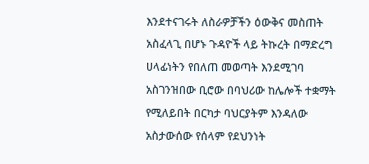እንደተናገሩት ለስራዎቻችን ዕውቅና መስጠት አስፈላጊ በሆኑ ጉዳዮች ላይ ትኩረት በማድረግ ሀላፊነትን የበለጠ መወጣት እንደሚገባ አስገንዝበው ቢሮው በባህሪው ከሌሎች ተቋማት የሚለይበት በርካታ ባህርያትም እንዳለው አስታውሰው የሰላም የደህንነት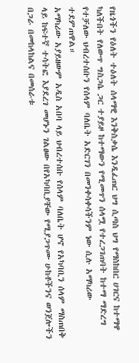የዜጎችን የዕለት ተዕለት ሰላማዊ እንቅስቃሴ እንዲፈጠር ህግ ሲጣስ ህግ የማስከበር ሀገርና ከተማዋ ካለችበት የለውጥ ግስጋሴ ጋር ተያይዞ ከተማውን የሚመጥን ሰላሟ የተረጋገጠባት ከተማ ማድረግ የተቻለው ህብረተሰቡን የሰላም ባለቤት አድርገን በመንቀሳቀሳችንም ነው ሲሉ አማካሪው ተደምጠዋል።
አማካሪው አያይዘውም አዲስ አበባ ላይ ህብረተሰቡ የሰላም ባለቤት ሆኖ የአካባቢን ሰላም ማስጠበቅ ላይ ከፍተኛ ተሳትፎ እያደረገ መሆኑን ገልፀው በየአካባቢያቸው የሚያጋጥሙ ሁከቶችንና ወንጀሎችን በጋራ በመከላከልና በመሰራቱ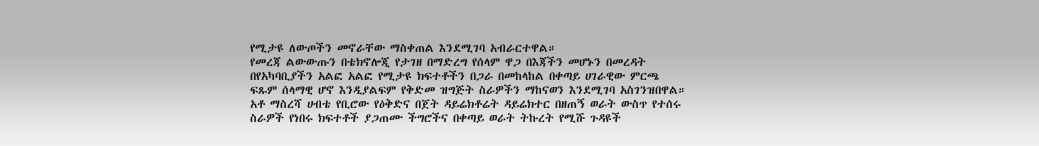የሚታዩ ለውጦችን መኖራቸው ማስቀጠል እንደሚገባ አብራርተዋል።
የመረጃ ልውውጡን በቴክኖሎጂ የታገዘ በማድረግ የሰላም ዋጋ በእጃችን መሆኑን በመረዳት በየአካባቢያችን አልፎ አልፎ የሚታዩ ክፍተቶችን በጋራ በመከላከል በቀጣይ ሀገራዊው ምርጫ ፍጹም ሰላማዊ ሆኖ እንዲያልፍም የቅድመ ዝግጅት ስራዎችን ማከናወን እንደሚገባ አስገንዝበዋል።
አቶ ማስረሻ ሀብቴ የቢሮው የዕቅድና በጀት ዳይሬክቶሬት ዳይሬክተር በዘጠኝ ወራት ውስጥ የተሰሩ ስራዎች የነበሩ ክፍተቶች ያጋጠሙ ችግሮችና በቀጣይ ወራት ትኩረት የሚሹ ጉዳዩች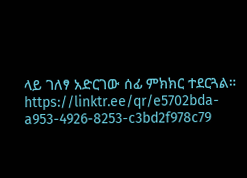ላይ ገለፃ አድርገው ሰፊ ምክክር ተደርጓል።
https://linktr.ee/qr/e5702bda-a953-4926-8253-c3bd2f978c79